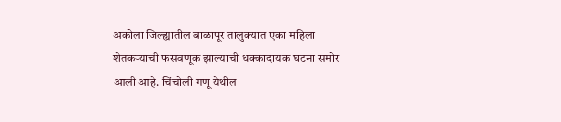अकोला जिल्ह्यातील बाळापूर तालुक्यात एका महिला शेतकऱ्याची फसवणूक झाल्याची धक्कादायक घटना समोर आली आहे. चिंचोली गणू येथील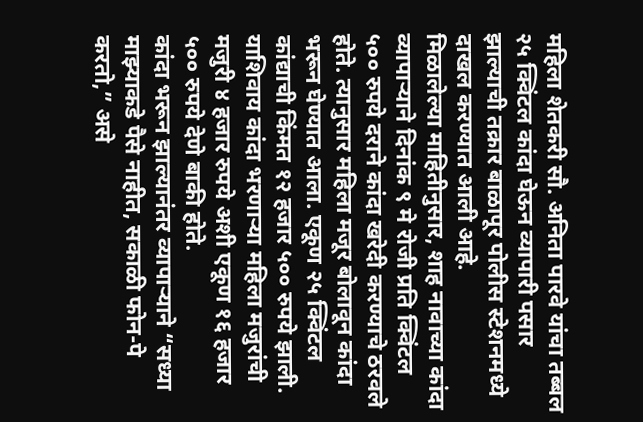महिला शेतकरी सौ. अनिता पारवे यांचा तब्बल २५ क्विंटल कांदा घेऊन व्यापारी पसार झाल्याची तक्रार बाळापूर पोलीस स्टेशनमध्ये दाखल करण्यात आली आहे.
मिळालेल्या माहितीनुसार, शाह नावाच्या कांदा व्यापाऱ्याने दिनांक ९ मे रोजी प्रति क्विंटल ५०० रुपये दराने कांदा खरेदी करण्याचे ठरवले होते. त्यानुसार महिला मजूर बोलावून कांदा भरून घेण्यात आला. एकूण २५ क्विंटल कांद्याची किंमत १२ हजार ५०० रुपये झाली. याशिवाय कांदा भरणाऱ्या महिला मजुरांची मजुरी ४ हजार रुपये अशी एकूण १६ हजार ५०० रुपये देणे बाकी होते.
कांदा भरून झाल्यानंतर व्यापाऱ्याने “सध्या माझ्याकडे पैसे नाहीत, सकाळी फोन-पे करतो,” असे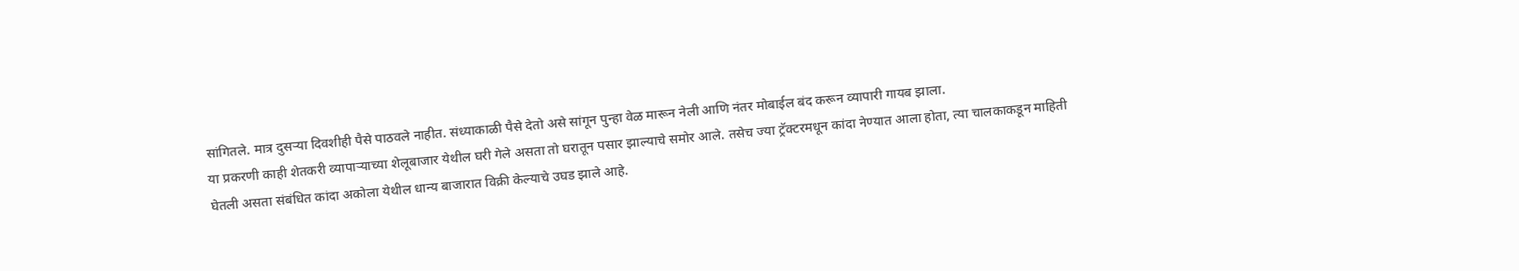सांगितले. मात्र दुसऱ्या दिवशीही पैसे पाठवले नाहीत. संध्याकाळी पैसे देतो असे सांगून पुन्हा वेळ मारून नेली आणि नंतर मोबाईल बंद करून व्यापारी गायब झाला.
या प्रकरणी काही शेतकरी व्यापाऱ्याच्या शेलूबाजार येथील घरी गेले असता तो घरातून पसार झाल्याचे समोर आले. तसेच ज्या ट्रॅक्टरमधून कांदा नेण्यात आला होता, त्या चालकाकडून माहिती घेतली असता संबंधित कांदा अकोला येथील धान्य बाजारात विक्री केल्याचे उघड झाले आहे.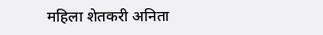महिला शेतकरी अनिता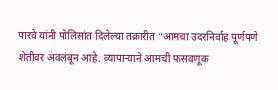पारवे यांनी पोलिसांत दिलेल्या तक्रारीत “आमचा उदरनिर्वाह पूर्णपणे शेतीवर अवलंबून आहे. व्यापाऱ्याने आमची फसवणूक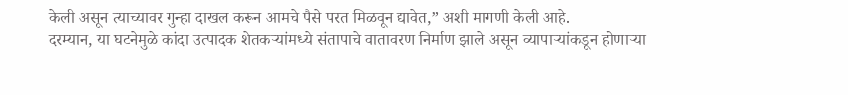केली असून त्याच्यावर गुन्हा दाखल करून आमचे पैसे परत मिळवून द्यावेत,” अशी मागणी केली आहे.
दरम्यान, या घटनेमुळे कांदा उत्पादक शेतकऱ्यांमध्ये संतापाचे वातावरण निर्माण झाले असून व्यापाऱ्यांकडून होणाऱ्या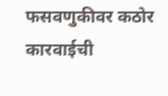फसवणुकीवर कठोर कारवाईची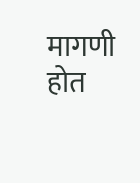मागणी होत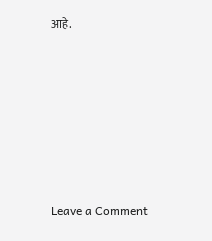आहे.







Leave a Comment